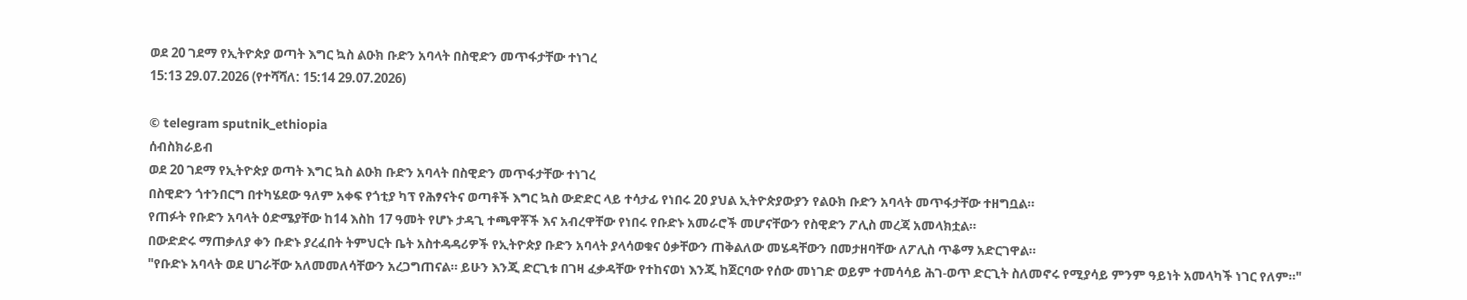ወደ 20 ገደማ የኢትዮጵያ ወጣት እግር ኳስ ልዑክ ቡድን አባላት በስዊድን መጥፋታቸው ተነገረ
15:13 29.07.2026 (የተሻሻለ: 15:14 29.07.2026)

© telegram sputnik_ethiopia
ሰብስክራይብ
ወደ 20 ገደማ የኢትዮጵያ ወጣት እግር ኳስ ልዑክ ቡድን አባላት በስዊድን መጥፋታቸው ተነገረ
በስዊድን ጎተንበርግ በተካሄደው ዓለም አቀፍ የጎቲያ ካፕ የሕፃናትና ወጣቶች እግር ኳስ ውድድር ላይ ተሳታፊ የነበሩ 20 ያህል ኢትዮጵያውያን የልዑክ ቡድን አባላት መጥፋታቸው ተዘግቧል።
የጠፉት የቡድን አባላት ዕድሜያቸው ከ14 እስከ 17 ዓመት የሆኑ ታዳጊ ተጫዋቾች እና አብረዋቸው የነበሩ የቡድኑ አመራሮች መሆናቸውን የስዊድን ፖሊስ መረጃ አመላክቷል።
በውድድሩ ማጠቃለያ ቀን ቡድኑ ያረፈበት ትምህርት ቤት አስተዳዳሪዎች የኢትዮጵያ ቡድን አባላት ያላሳወቁና ዕቃቸውን ጠቅልለው መሄዳቸውን በመታዘባቸው ለፖሊስ ጥቆማ አድርገዋል።
"የቡድኑ አባላት ወደ ሀገራቸው አለመመለሳቸውን አረጋግጠናል። ይሁን እንጂ ድርጊቱ በገዛ ፈቃዳቸው የተከናወነ እንጂ ከጀርባው የሰው መነገድ ወይም ተመሳሳይ ሕገ-ወጥ ድርጊት ስለመኖሩ የሚያሳይ ምንም ዓይነት አመላካች ነገር የለም።"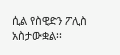ሲል የስዊድን ፖሊስ አስታውቋል፡፡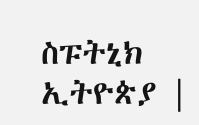ስፑትኒክ ኢትዮጵያ |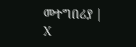መተግበሪያ | X